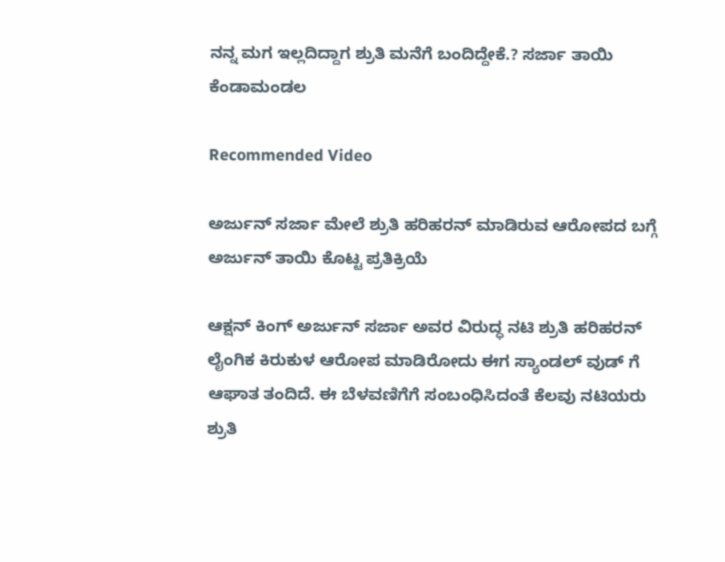ನನ್ನ ಮಗ ಇಲ್ಲದಿದ್ದಾಗ ಶ್ರುತಿ ಮನೆಗೆ ಬಂದಿದ್ದೇಕೆ.? ಸರ್ಜಾ ತಾಯಿ ಕೆಂಡಾಮಂಡಲ

Recommended Video

ಅರ್ಜುನ್ ಸರ್ಜಾ ಮೇಲೆ ಶ್ರುತಿ ಹರಿಹರನ್ ಮಾಡಿರುವ ಆರೋಪದ ಬಗ್ಗೆ ಅರ್ಜುನ್ ತಾಯಿ ಕೊಟ್ಟ ಪ್ರತಿಕ್ರಿಯೆ

ಆಕ್ಷನ್ ಕಿಂಗ್ ಅರ್ಜುನ್ ಸರ್ಜಾ ಅವರ ವಿರುದ್ಧ ನಟಿ ಶ್ರುತಿ ಹರಿಹರನ್ ಲೈಂಗಿಕ ಕಿರುಕುಳ ಆರೋಪ ಮಾಡಿರೋದು ಈಗ ಸ್ಯಾಂಡಲ್ ವುಡ್ ಗೆ ಆಘಾತ ತಂದಿದೆ. ಈ ಬೆಳವಣಿಗೆಗೆ ಸಂಬಂಧಿಸಿದಂತೆ ಕೆಲವು ನಟಿಯರು ಶ್ರುತಿ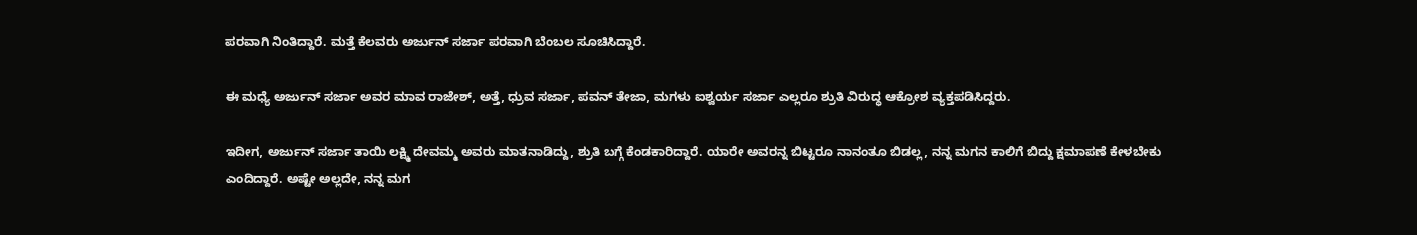ಪರವಾಗಿ ನಿಂತಿದ್ದಾರೆ. ಮತ್ತೆ ಕೆಲವರು ಅರ್ಜುನ್ ಸರ್ಜಾ ಪರವಾಗಿ ಬೆಂಬಲ ಸೂಚಿಸಿದ್ದಾರೆ.

ಈ ಮಧ್ಯೆ ಅರ್ಜುನ್ ಸರ್ಜಾ ಅವರ ಮಾವ ರಾಜೇಶ್, ಅತ್ತೆ, ಧ್ರುವ ಸರ್ಜಾ, ಪವನ್ ತೇಜಾ, ಮಗಳು ಐಶ್ವರ್ಯ ಸರ್ಜಾ ಎಲ್ಲರೂ ಶ್ರುತಿ ವಿರುದ್ಧ ಆಕ್ರೋಶ ವ್ಯಕ್ತಪಡಿಸಿದ್ದರು.

ಇದೀಗ, ಅರ್ಜುನ್ ಸರ್ಜಾ ತಾಯಿ ಲಕ್ಷ್ಮಿ ದೇವಮ್ಮ ಅವರು ಮಾತನಾಡಿದ್ದು, ಶ್ರುತಿ ಬಗ್ಗೆ ಕೆಂಡಕಾರಿದ್ದಾರೆ. ಯಾರೇ ಅವರನ್ನ ಬಿಟ್ಟರೂ ನಾನಂತೂ ಬಿಡಲ್ಲ, ನನ್ನ ಮಗನ ಕಾಲಿಗೆ ಬಿದ್ದು ಕ್ಷಮಾಪಣೆ ಕೇಳಬೇಕು ಎಂದಿದ್ದಾರೆ. ಅಷ್ಟೇ ಅಲ್ಲದೇ, ನನ್ನ ಮಗ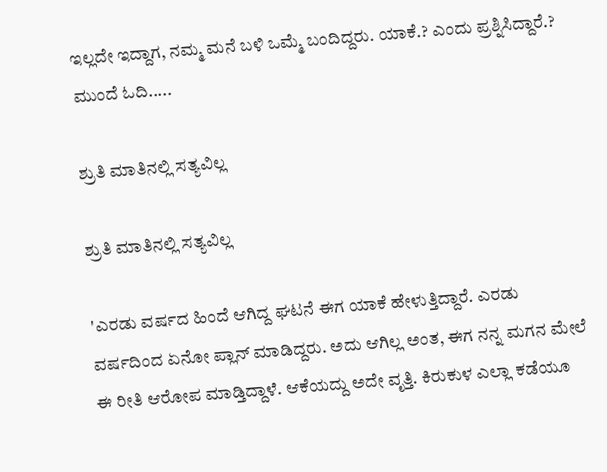ಇಲ್ಲದೇ ಇದ್ದಾಗ, ನಮ್ಮ ಮನೆ ಬಳಿ ಒಮ್ಮೆ ಬಂದಿದ್ದರು. ಯಾಕೆ.? ಎಂದು ಪ್ರಶ್ನಿಸಿದ್ದಾರೆ.? ಮುಂದೆ ಓದಿ.....

ಶ್ರುತಿ ಮಾತಿನಲ್ಲಿ ಸತ್ಯವಿಲ್ಲ

ಶ್ರುತಿ ಮಾತಿನಲ್ಲಿ ಸತ್ಯವಿಲ್ಲ

'ಎರಡು ವರ್ಷದ ಹಿಂದೆ ಆಗಿದ್ದ ಘಟನೆ ಈಗ ಯಾಕೆ ಹೇಳುತ್ತಿದ್ದಾರೆ. ಎರಡು ವರ್ಷದಿಂದ ಏನೋ ಪ್ಲಾನ್ ಮಾಡಿದ್ದರು. ಅದು ಆಗಿಲ್ಲ ಅಂತ, ಈಗ ನನ್ನ ಮಗನ ಮೇಲೆ ಈ ರೀತಿ ಆರೋಪ ಮಾಡ್ತಿದ್ದಾಳೆ. ಆಕೆಯದ್ದು ಅದೇ ವೃತ್ತಿ. ಕಿರುಕುಳ ಎಲ್ಲಾ ಕಡೆಯೂ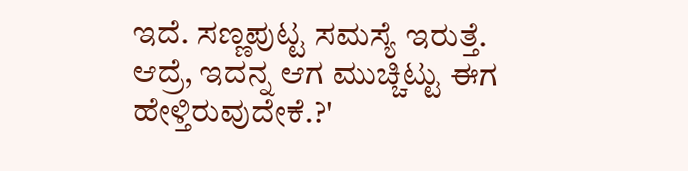ಇದೆ. ಸಣ್ಣಪುಟ್ಟ ಸಮಸ್ಯೆ ಇರುತ್ತೆ. ಆದ್ರೆ, ಇದನ್ನ ಆಗ ಮುಚ್ಚಿಟ್ಟು ಈಗ ಹೇಳ್ತಿರುವುದೇಕೆ.?'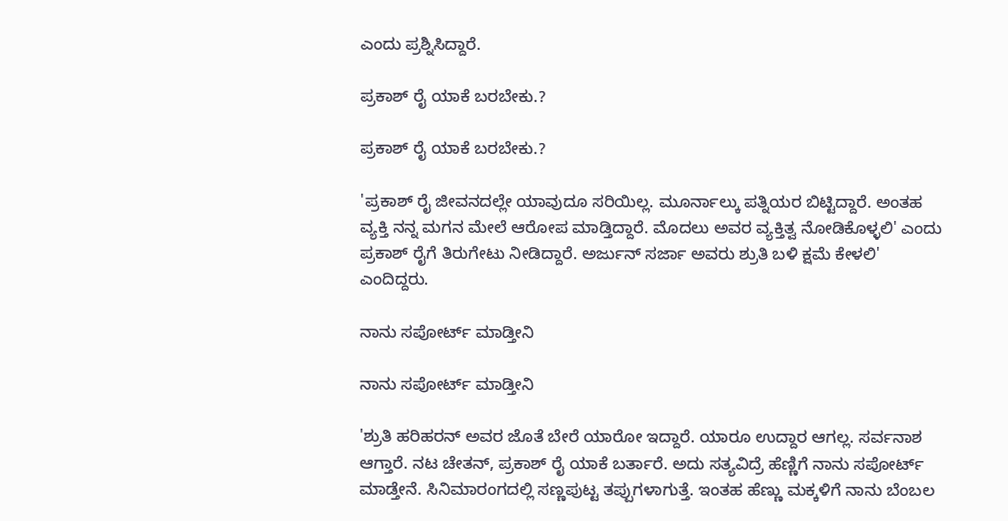ಎಂದು ಪ್ರಶ್ನಿಸಿದ್ದಾರೆ.

ಪ್ರಕಾಶ್ ರೈ ಯಾಕೆ ಬರಬೇಕು.?

ಪ್ರಕಾಶ್ ರೈ ಯಾಕೆ ಬರಬೇಕು.?

'ಪ್ರಕಾಶ್ ರೈ ಜೀವನದಲ್ಲೇ ಯಾವುದೂ ಸರಿಯಿಲ್ಲ. ಮೂರ್ನಾಲ್ಕು ಪತ್ನಿಯರ ಬಿಟ್ಟಿದ್ದಾರೆ. ಅಂತಹ ವ್ಯಕ್ತಿ ನನ್ನ ಮಗನ ಮೇಲೆ ಆರೋಪ ಮಾಡ್ತಿದ್ದಾರೆ. ಮೊದಲು ಅವರ ವ್ಯಕ್ತಿತ್ವ ನೋಡಿಕೊಳ್ಳಲಿ' ಎಂದು ಪ್ರಕಾಶ್ ರೈಗೆ ತಿರುಗೇಟು ನೀಡಿದ್ದಾರೆ. ಅರ್ಜುನ್ ಸರ್ಜಾ ಅವರು ಶ್ರುತಿ ಬಳಿ ಕ್ಷಮೆ ಕೇಳಲಿ' ಎಂದಿದ್ದರು.

ನಾನು ಸಪೋರ್ಟ್ ಮಾಡ್ತೀನಿ

ನಾನು ಸಪೋರ್ಟ್ ಮಾಡ್ತೀನಿ

'ಶ್ರುತಿ ಹರಿಹರನ್ ಅವರ ಜೊತೆ ಬೇರೆ ಯಾರೋ ಇದ್ದಾರೆ. ಯಾರೂ ಉದ್ದಾರ ಆಗಲ್ಲ. ಸರ್ವನಾಶ ಆಗ್ತಾರೆ. ನಟ ಚೇತನ್, ಪ್ರಕಾಶ್ ರೈ ಯಾಕೆ ಬರ್ತಾರೆ. ಅದು ಸತ್ಯವಿದ್ರೆ ಹೆಣ್ಣಿಗೆ ನಾನು ಸಪೋರ್ಟ್ ಮಾಡ್ತೇನೆ. ಸಿನಿಮಾರಂಗದಲ್ಲಿ ಸಣ್ಣಪುಟ್ಟ ತಪ್ಪುಗಳಾಗುತ್ತೆ. ಇಂತಹ ಹೆಣ್ಣು ಮಕ್ಕಳಿಗೆ ನಾನು ಬೆಂಬಲ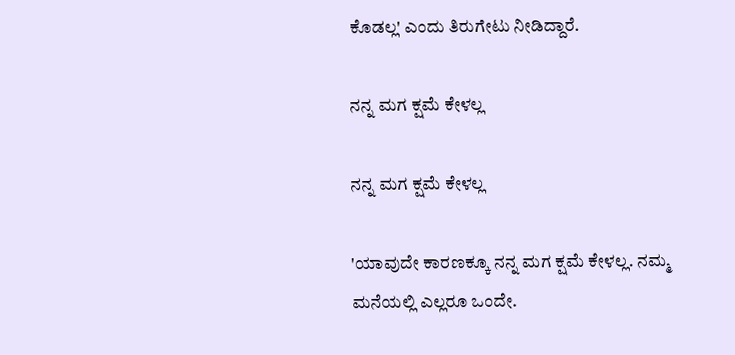ಕೊಡಲ್ಲ' ಎಂದು ತಿರುಗೇಟು ನೀಡಿದ್ದಾರೆ.

ನನ್ನ ಮಗ ಕ್ಷಮೆ ಕೇಳಲ್ಲ

ನನ್ನ ಮಗ ಕ್ಷಮೆ ಕೇಳಲ್ಲ

'ಯಾವುದೇ ಕಾರಣಕ್ಕೂ ನನ್ನ ಮಗ ಕ್ಷಮೆ ಕೇಳಲ್ಲ. ನಮ್ಮ ಮನೆಯಲ್ಲಿ ಎಲ್ಲರೂ ಒಂದೇ.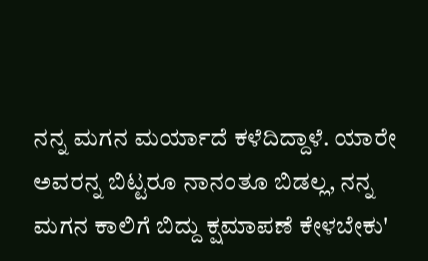ನನ್ನ ಮಗನ ಮರ್ಯಾದೆ ಕಳೆದಿದ್ದಾಳೆ. ಯಾರೇ ಅವರನ್ನ ಬಿಟ್ಟರೂ ನಾನಂತೂ ಬಿಡಲ್ಲ, ನನ್ನ ಮಗನ ಕಾಲಿಗೆ ಬಿದ್ದು ಕ್ಷಮಾಪಣೆ ಕೇಳಬೇಕು'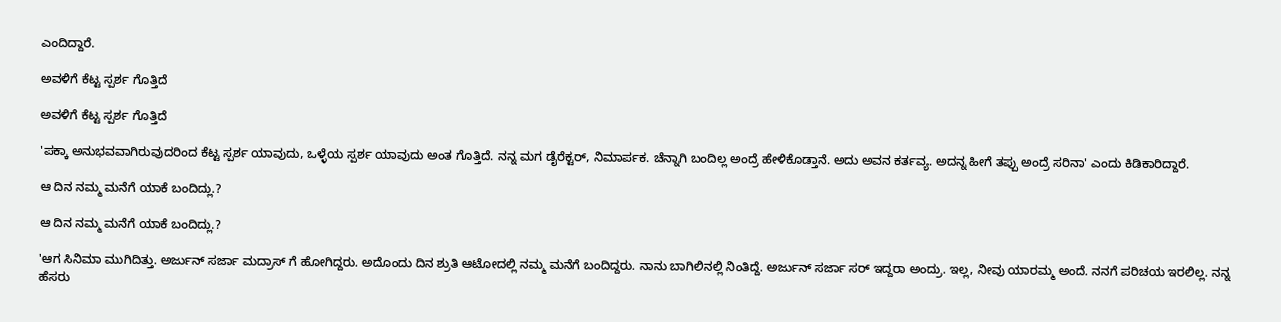ಎಂದಿದ್ದಾರೆ.

ಅವಳಿಗೆ ಕೆಟ್ಟ ಸ್ಪರ್ಶ ಗೊತ್ತಿದೆ

ಅವಳಿಗೆ ಕೆಟ್ಟ ಸ್ಪರ್ಶ ಗೊತ್ತಿದೆ

'ಪಕ್ಕಾ ಅನುಭವವಾಗಿರುವುದರಿಂದ ಕೆಟ್ಟ ಸ್ಪರ್ಶ ಯಾವುದು, ಒಳ್ಳೆಯ ಸ್ಪರ್ಶ ಯಾವುದು ಅಂತ ಗೊತ್ತಿದೆ. ನನ್ನ ಮಗ ಡೈರೆಕ್ಟರ್, ನಿಮಾರ್ಪಕ. ಚೆನ್ನಾಗಿ ಬಂದಿಲ್ಲ ಅಂದ್ರೆ ಹೇಳಿಕೊಡ್ತಾನೆ. ಅದು ಅವನ ಕರ್ತವ್ಯ. ಅದನ್ನ ಹೀಗೆ ತಪ್ಪು ಅಂದ್ರೆ ಸರಿನಾ' ಎಂದು ಕಿಡಿಕಾರಿದ್ದಾರೆ.

ಆ ದಿನ ನಮ್ಮ ಮನೆಗೆ ಯಾಕೆ ಬಂದಿದ್ಲು.?

ಆ ದಿನ ನಮ್ಮ ಮನೆಗೆ ಯಾಕೆ ಬಂದಿದ್ಲು.?

'ಆಗ ಸಿನಿಮಾ ಮುಗಿದಿತ್ತು. ಅರ್ಜುನ್ ಸರ್ಜಾ ಮದ್ರಾಸ್ ಗೆ ಹೋಗಿದ್ದರು. ಅದೊಂದು ದಿನ ಶ್ರುತಿ ಆಟೋದಲ್ಲಿ ನಮ್ಮ ಮನೆಗೆ ಬಂದಿದ್ದರು. ನಾನು ಬಾಗಿಲಿನಲ್ಲಿ ನಿಂತಿದ್ದೆ. ಅರ್ಜುನ್ ಸರ್ಜಾ ಸರ್ ಇದ್ದರಾ ಅಂದ್ರು. ಇಲ್ಲ, ನೀವು ಯಾರಮ್ಮ ಅಂದೆ. ನನಗೆ ಪರಿಚಯ ಇರಲಿಲ್ಲ. ನನ್ನ ಹೆಸರು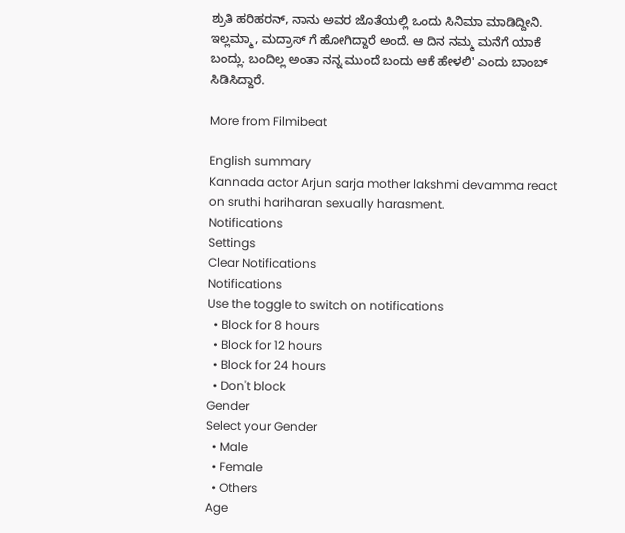ಶ್ರುತಿ ಹರಿಹರನ್, ನಾನು ಅವರ ಜೊತೆಯಲ್ಲಿ ಒಂದು ಸಿನಿಮಾ ಮಾಡಿದ್ದೀನಿ. ಇಲ್ಲಮ್ಮಾ, ಮದ್ರಾಸ್ ಗೆ ಹೋಗಿದ್ದಾರೆ ಅಂದೆ. ಆ ದಿನ ನಮ್ಮ ಮನೆಗೆ ಯಾಕೆ ಬಂದ್ಲು. ಬಂದಿಲ್ಲ ಅಂತಾ ನನ್ನ ಮುಂದೆ ಬಂದು ಆಕೆ ಹೇಳಲಿ' ಎಂದು ಬಾಂಬ್ ಸಿಡಿಸಿದ್ದಾರೆ.

More from Filmibeat

English summary
Kannada actor Arjun sarja mother lakshmi devamma react on sruthi hariharan sexually harasment.
Notifications
Settings
Clear Notifications
Notifications
Use the toggle to switch on notifications
  • Block for 8 hours
  • Block for 12 hours
  • Block for 24 hours
  • Don't block
Gender
Select your Gender
  • Male
  • Female
  • Others
Age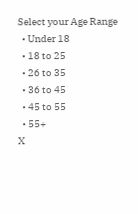Select your Age Range
  • Under 18
  • 18 to 25
  • 26 to 35
  • 36 to 45
  • 45 to 55
  • 55+
X